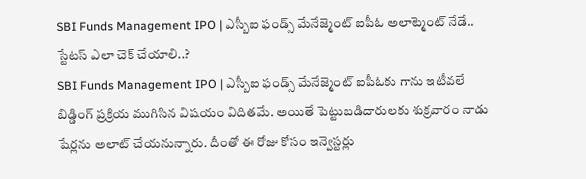SBI Funds Management IPO | ఎస్బీఐ ఫండ్స్ మేనేజ్మెంట్ ఐపీఓ అలాట్మెంట్ నేడే.. స్టేటస్ ఎలా చెక్ చేయాలి..?
SBI Funds Management IPO | ఎస్బీఐ ఫండ్స్ మేనేజ్మెంట్ ఐపీఓకు గాను ఇటీవలే బిడ్డింగ్ ప్రక్రియ ముగిసిన విషయం విదితమే. అయితే పెట్టుబడిదారులకు శుక్రవారం నాడు షేర్లను అలాట్ చేయనున్నారు. దీంతో ఈ రోజు కోసం ఇన్వెస్టర్లు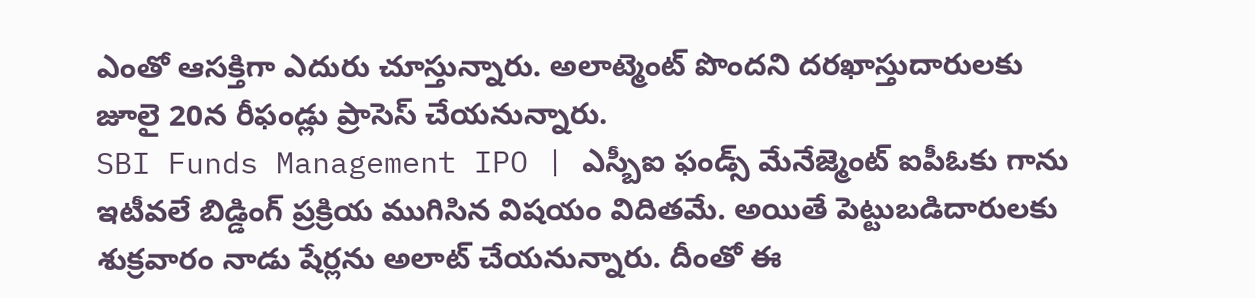ఎంతో ఆసక్తిగా ఎదురు చూస్తున్నారు. అలాట్మెంట్ పొందని దరఖాస్తుదారులకు జూలై 20న రీఫండ్లు ప్రాసెస్ చేయనున్నారు.
SBI Funds Management IPO | ఎస్బీఐ ఫండ్స్ మేనేజ్మెంట్ ఐపీఓకు గాను ఇటీవలే బిడ్డింగ్ ప్రక్రియ ముగిసిన విషయం విదితమే. అయితే పెట్టుబడిదారులకు శుక్రవారం నాడు షేర్లను అలాట్ చేయనున్నారు. దీంతో ఈ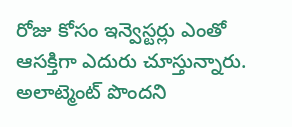రోజు కోసం ఇన్వెస్టర్లు ఎంతో ఆసక్తిగా ఎదురు చూస్తున్నారు. అలాట్మెంట్ పొందని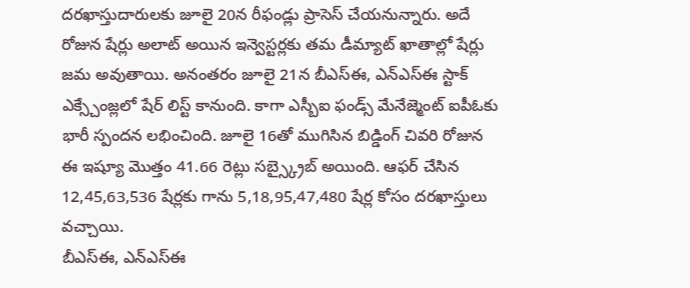దరఖాస్తుదారులకు జూలై 20న రీఫండ్లు ప్రాసెస్ చేయనున్నారు. అదే రోజున షేర్లు అలాట్ అయిన ఇన్వెస్టర్లకు తమ డీమ్యాట్ ఖాతాల్లో షేర్లు జమ అవుతాయి. అనంతరం జూలై 21న బీఎస్ఈ, ఎన్ఎస్ఈ స్టాక్ ఎక్స్చేంజ్లలో షేర్ లిస్ట్ కానుంది. కాగా ఎస్బీఐ ఫండ్స్ మేనేజ్మెంట్ ఐపీఓకు భారీ స్పందన లభించింది. జూలై 16తో ముగిసిన బిడ్డింగ్ చివరి రోజున ఈ ఇష్యూ మొత్తం 41.66 రెట్లు సబ్స్క్రైబ్ అయింది. ఆఫర్ చేసిన 12,45,63,536 షేర్లకు గాను 5,18,95,47,480 షేర్ల కోసం దరఖాస్తులు వచ్చాయి.
బీఎస్ఈ, ఎన్ఎస్ఈ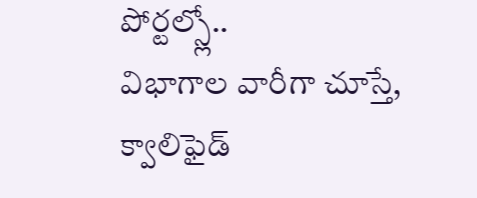పోర్టల్స్లో..
విభాగాల వారీగా చూస్తే, క్వాలిఫైడ్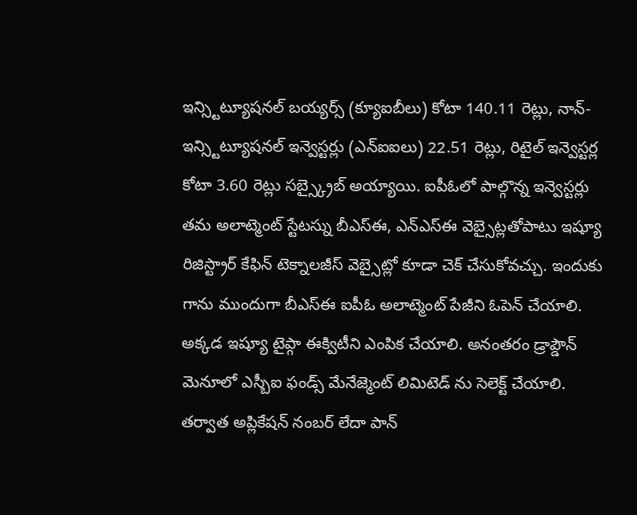ఇన్స్టిట్యూషనల్ బయ్యర్స్ (క్యూఐబీలు) కోటా 140.11 రెట్లు, నాన్-ఇన్స్టిట్యూషనల్ ఇన్వెస్టర్లు (ఎన్ఐఐలు) 22.51 రెట్లు, రిటైల్ ఇన్వెస్టర్ల కోటా 3.60 రెట్లు సబ్స్క్రైబ్ అయ్యాయి. ఐపీఓలో పాల్గొన్న ఇన్వెస్టర్లు తమ అలాట్మెంట్ స్టేటస్ను బీఎస్ఈ, ఎన్ఎస్ఈ వెబ్సైట్లతోపాటు ఇష్యూ రిజిస్ట్రార్ కేఫిన్ టెక్నాలజీస్ వెబ్సైట్లో కూడా చెక్ చేసుకోవచ్చు. ఇందుకు గాను ముందుగా బీఎస్ఈ ఐపీఓ అలాట్మెంట్ పేజీని ఓపెన్ చేయాలి. అక్కడ ఇష్యూ టైప్గా ఈక్విటీని ఎంపిక చేయాలి. అనంతరం డ్రాప్డౌన్ మెనూలో ఎస్బీఐ ఫండ్స్ మేనేజ్మెంట్ లిమిటెడ్ ను సెలెక్ట్ చేయాలి. తర్వాత అప్లికేషన్ నంబర్ లేదా పాన్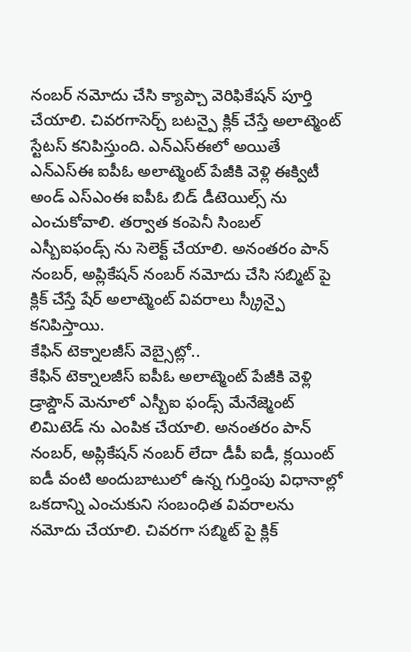నంబర్ నమోదు చేసి క్యాప్చా వెరిఫికేషన్ పూర్తి చేయాలి. చివరగాసెర్చ్ బటన్పై క్లిక్ చేస్తే అలాట్మెంట్ స్టేటస్ కనిపిస్తుంది. ఎన్ఎస్ఈలో అయితే ఎన్ఎస్ఈ ఐపీఓ అలాట్మెంట్ పేజీకి వెళ్లి ఈక్విటీ అండ్ ఎస్ఎంఈ ఐపీఓ బిడ్ డీటెయిల్స్ ను ఎంచుకోవాలి. తర్వాత కంపెనీ సింబల్ ఎస్బీఐఫండ్స్ ను సెలెక్ట్ చేయాలి. అనంతరం పాన్ నంబర్, అప్లికేషన్ నంబర్ నమోదు చేసి సబ్మిట్ పై క్లిక్ చేస్తే షేర్ అలాట్మెంట్ వివరాలు స్క్రీన్పై కనిపిస్తాయి.
కేఫిన్ టెక్నాలజీస్ వెబ్సైట్లో..
కేఫిన్ టెక్నాలజీస్ ఐపీఓ అలాట్మెంట్ పేజీకి వెళ్లి డ్రాప్డౌన్ మెనూలో ఎస్బీఐ ఫండ్స్ మేనేజ్మెంట్ లిమిటెడ్ ను ఎంపిక చేయాలి. అనంతరం పాన్ నంబర్, అప్లికేషన్ నంబర్ లేదా డీపీ ఐడీ, క్లయింట్ ఐడీ వంటి అందుబాటులో ఉన్న గుర్తింపు విధానాల్లో ఒకదాన్ని ఎంచుకుని సంబంధిత వివరాలను నమోదు చేయాలి. చివరగా సబ్మిట్ పై క్లిక్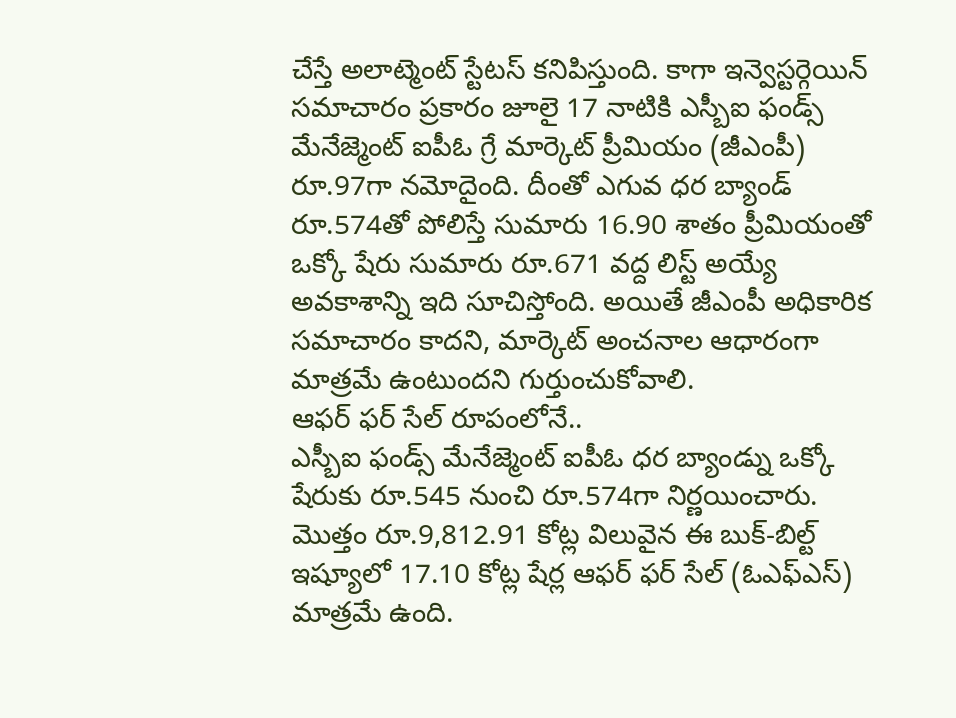చేస్తే అలాట్మెంట్ స్టేటస్ కనిపిస్తుంది. కాగా ఇన్వెస్టర్గెయిన్ సమాచారం ప్రకారం జూలై 17 నాటికి ఎస్బీఐ ఫండ్స్ మేనేజ్మెంట్ ఐపీఓ గ్రే మార్కెట్ ప్రీమియం (జీఎంపీ) రూ.97గా నమోదైంది. దీంతో ఎగువ ధర బ్యాండ్ రూ.574తో పోలిస్తే సుమారు 16.90 శాతం ప్రీమియంతో ఒక్కో షేరు సుమారు రూ.671 వద్ద లిస్ట్ అయ్యే అవకాశాన్ని ఇది సూచిస్తోంది. అయితే జీఎంపీ అధికారిక సమాచారం కాదని, మార్కెట్ అంచనాల ఆధారంగా మాత్రమే ఉంటుందని గుర్తుంచుకోవాలి.
ఆఫర్ ఫర్ సేల్ రూపంలోనే..
ఎస్బీఐ ఫండ్స్ మేనేజ్మెంట్ ఐపీఓ ధర బ్యాండ్ను ఒక్కో షేరుకు రూ.545 నుంచి రూ.574గా నిర్ణయించారు. మొత్తం రూ.9,812.91 కోట్ల విలువైన ఈ బుక్-బిల్ట్ ఇష్యూలో 17.10 కోట్ల షేర్ల ఆఫర్ ఫర్ సేల్ (ఓఎఫ్ఎస్) మాత్రమే ఉంది.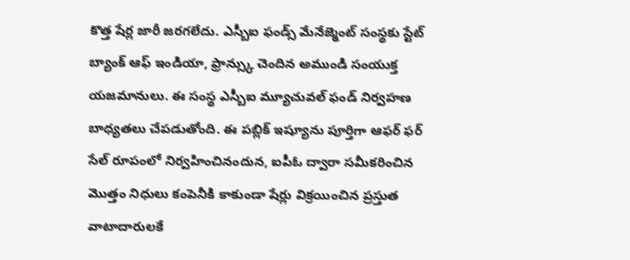కొత్త షేర్ల జారీ జరగలేదు. ఎస్బీఐ ఫండ్స్ మేనేజ్మెంట్ సంస్థకు స్టేట్ బ్యాంక్ ఆఫ్ ఇండియా, ఫ్రాన్స్కు చెందిన అముండి సంయుక్త యజమానులు. ఈ సంస్థ ఎస్బీఐ మ్యూచువల్ ఫండ్ నిర్వహణ బాధ్యతలు చేపడుతోంది. ఈ పబ్లిక్ ఇష్యూను పూర్తిగా ఆఫర్ ఫర్ సేల్ రూపంలో నిర్వహించినందున, ఐపీఓ ద్వారా సమీకరించిన మొత్తం నిధులు కంపెనీకి కాకుండా షేర్లు విక్రయించిన ప్రస్తుత వాటాదారులకే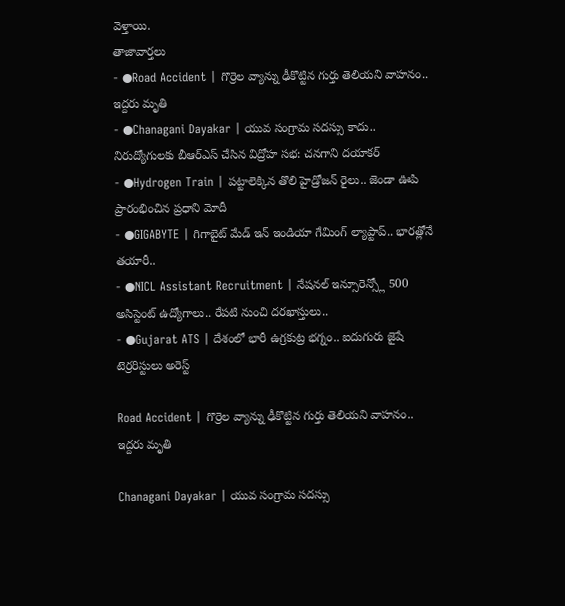వెళ్తాయి.
తాజావార్తలు
- ●Road Accident | గొర్రెల వ్యాన్ను ఢీకొట్టిన గుర్తు తెలియని వాహనం.. ఇద్దరు మృతి
- ●Chanagani Dayakar | యువ సంగ్రామ సదస్సు కాదు.. నిరుద్యోగులకు బీఆర్ఎస్ చేసిన విద్రోహ సభ: చనగాని దయాకర్
- ●Hydrogen Train | పట్టాలెక్కిన తొలి హైడ్రోజన్ రైలు.. జెండా ఊపి ప్రారంభించిన ప్రధాని మోదీ
- ●GIGABYTE | గిగాబైట్ మేడ్ ఇన్ ఇండియా గేమింగ్ ల్యాప్టాప్.. భారత్లోనే తయారీ..
- ●NICL Assistant Recruitment | నేషనల్ ఇన్సూరెన్స్లో 500 అసిస్టెంట్ ఉద్యోగాలు.. రేపటి నుంచి దరఖాస్తులు..
- ●Gujarat ATS | దేశంలో భారీ ఉగ్రకుట్ర భగ్నం.. ఐదుగురు జైషే టెర్రరిస్టులు అరెస్ట్

Road Accident | గొర్రెల వ్యాన్ను ఢీకొట్టిన గుర్తు తెలియని వాహనం.. ఇద్దరు మృతి

Chanagani Dayakar | యువ సంగ్రామ సదస్సు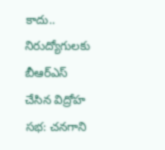కాదు.. నిరుద్యోగులకు బీఆర్ఎస్ చేసిన విద్రోహ సభ: చనగాని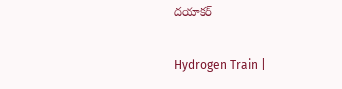దయాకర్

Hydrogen Train |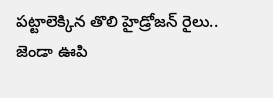పట్టాలెక్కిన తొలి హైడ్రోజన్ రైలు.. జెండా ఊపి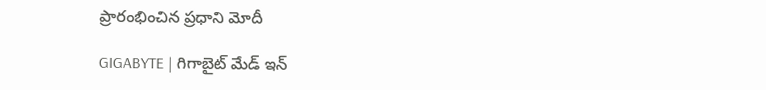ప్రారంభించిన ప్రధాని మోదీ

GIGABYTE | గిగాబైట్ మేడ్ ఇన్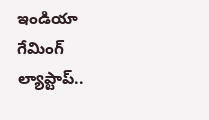ఇండియా గేమింగ్ ల్యాప్టాప్..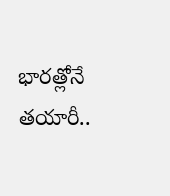భారత్లోనే తయారీ..